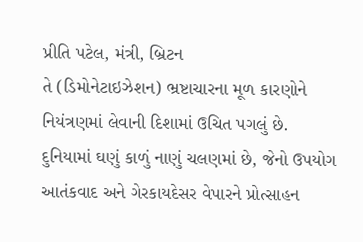પ્રીતિ પટેલ, મંત્રી, બ્રિટન
તે (ડિમોનેટાઇઝેશન) ભ્રષ્ટાચારના મૂળ કારણોને નિયંત્રણમાં લેવાની દિશામાં ઉચિત પગલું છે. દુનિયામાં ઘણું કાળું નાણું ચલણમાં છે, જેનો ઉપયોગ આતંકવાદ અને ગેરકાયદેસર વેપારને પ્રોત્સાહન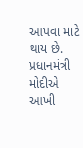આપવા માટે થાય છે. પ્રધાનમંત્રી મોદીએ આખી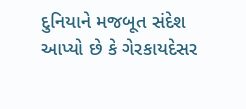દુનિયાને મજબૂત સંદેશ આપ્યો છે કે ગેરકાયદેસર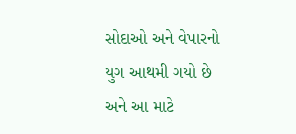સોદાઓ અને વેપારનો યુગ આથમી ગયો છે અને આ માટે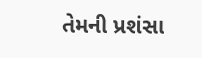તેમની પ્રશંસા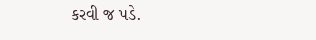કરવી જ પડે.